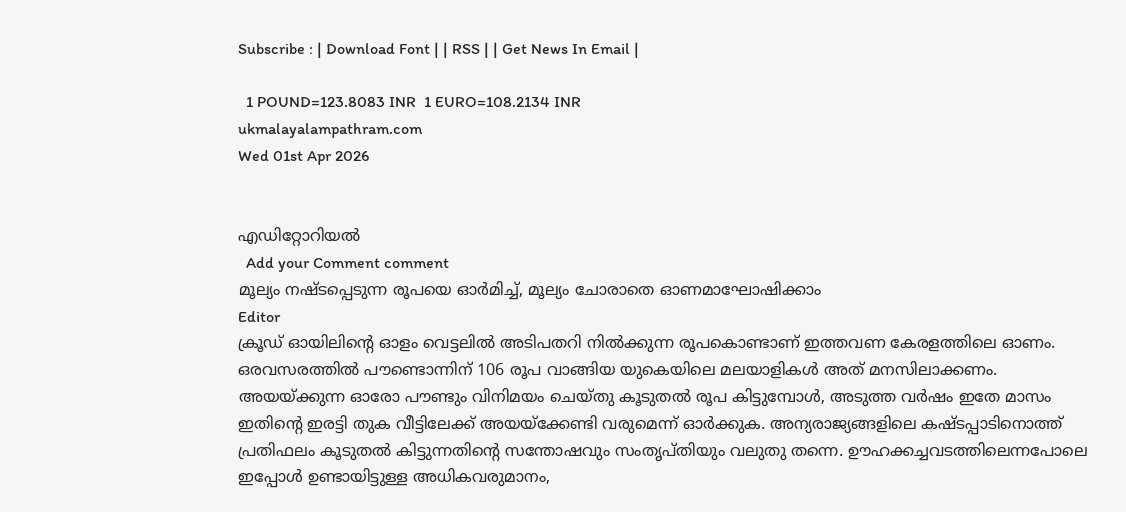Subscribe : | Download Font | | RSS | | Get News In Email |

  1 POUND=123.8083 INR  1 EURO=108.2134 INR
ukmalayalampathram.com
Wed 01st Apr 2026


എഡിറ്റോറിയല്‍
  Add your Comment comment
മൂല്യം നഷ്ടപ്പെടുന്ന രൂപയെ ഓര്‍മിച്ച്, മൂല്യം ചോരാതെ ഓണമാഘോഷിക്കാം
Editor
ക്രൂഡ് ഓയിലിന്റെ ഓളം വെട്ടലില്‍ അടിപതറി നില്‍ക്കുന്ന രൂപകൊണ്ടാണ് ഇത്തവണ കേരളത്തിലെ ഓണം. ഒരവസരത്തില്‍ പൗണ്ടൊന്നിന് 106 രൂപ വാങ്ങിയ യുകെയിലെ മലയാളികള്‍ അത് മനസിലാക്കണം. അയയ്ക്കുന്ന ഓരോ പൗണ്ടും വിനിമയം ചെയ്തു കൂടുതല്‍ രൂപ കിട്ടുമ്പോള്‍, അടുത്ത വര്‍ഷം ഇതേ മാസം ഇതിന്റെ ഇരട്ടി തുക വീട്ടിലേക്ക് അയയ്‌ക്കേണ്ടി വരുമെന്ന് ഓര്‍ക്കുക. അന്യരാജ്യങ്ങളിലെ കഷ്ടപ്പാടിനൊത്ത് പ്രതിഫലം കൂടുതല്‍ കിട്ടുന്നതിന്റെ സന്തോഷവും സംതൃപ്തിയും വലുതു തന്നെ. ഊഹക്കച്ചവടത്തിലെന്നപോലെ ഇപ്പോള്‍ ഉണ്ടായിട്ടുള്ള അധികവരുമാനം,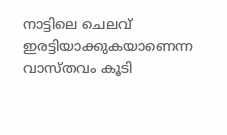നാട്ടിലെ ചെലവ് ഇരട്ടിയാക്കുകയാണെന്ന വാസ്തവം കൂടി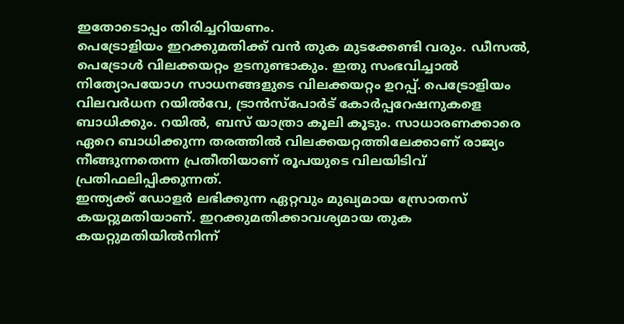ഇതോടൊപ്പം തിരിച്ചറിയണം.
പെട്രോളിയം ഇറക്കുമതിക്ക് വന്‍ തുക മുടക്കേണ്ടി വരും. ഡീസല്‍, പെട്രോള്‍ വിലക്കയറ്റം ഉടനുണ്ടാകും. ഇതു സംഭവിച്ചാല്‍ നിത്യോപയോഗ സാധനങ്ങളുടെ വിലക്കയറ്റം ഉറപ്പ്. പെട്രോളിയം വിലവര്‍ധന റയില്‍വേ, ട്രാന്‍സ്‌പോര്‍ട് കോര്‍പ്പറേഷനുകളെ ബാധിക്കും. റയില്‍, ബസ് യാത്രാ കൂലി കൂടും. സാധാരണക്കാരെ ഏറെ ബാധിക്കുന്ന തരത്തില്‍ വിലക്കയറ്റത്തിലേക്കാണ് രാജ്യം നീങ്ങുന്നതെന്ന പ്രതീതിയാണ് രൂപയുടെ വിലയിടിവ് പ്രതിഫലിപ്പിക്കുന്നത്.
ഇന്ത്യക്ക് ഡോളര്‍ ലഭിക്കുന്ന ഏറ്റവും മുഖ്യമായ സ്രോതസ് കയറ്റുമതിയാണ്. ഇറക്കുമതിക്കാവശ്യമായ തുക കയറ്റുമതിയില്‍നിന്ന്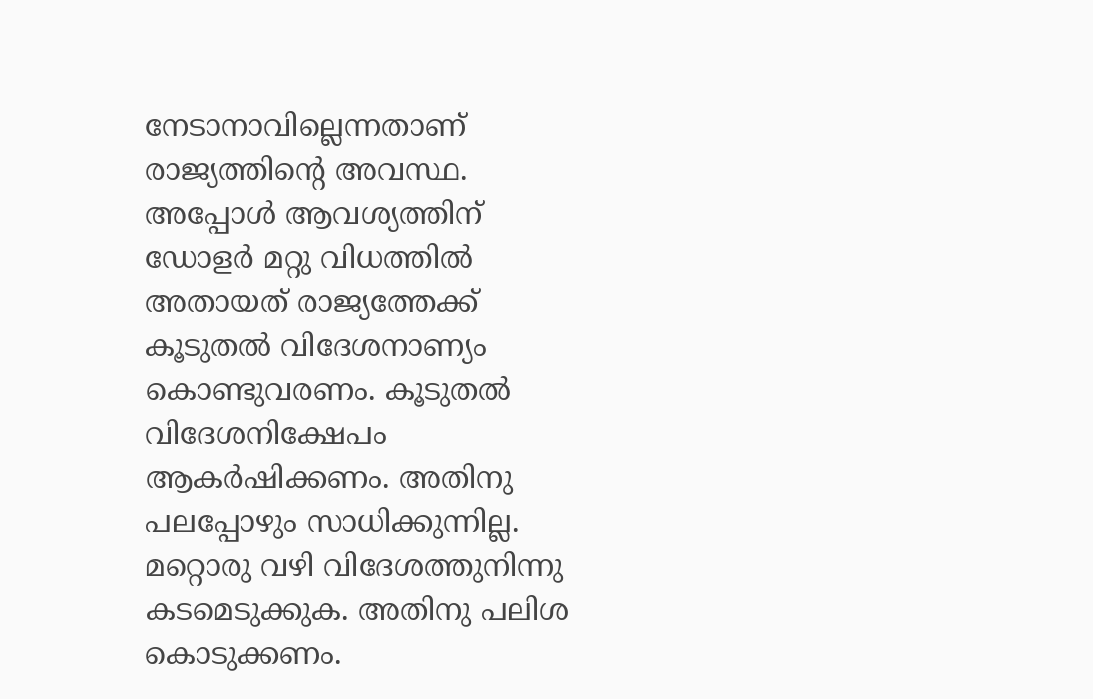നേടാനാവില്ലെന്നതാണ് രാജ്യത്തിന്റെ അവസ്ഥ. അപ്പോള്‍ ആവശ്യത്തിന് ഡോളര്‍ മറ്റു വിധത്തില്‍ അതായത് രാജ്യത്തേക്ക് കൂടുതല്‍ വിദേശനാണ്യം കൊണ്ടുവരണം. കൂടുതല്‍ വിദേശനിക്ഷേപം ആകര്‍ഷിക്കണം. അതിനു പലപ്പോഴും സാധിക്കുന്നില്ല. മറ്റൊരു വഴി വിദേശത്തുനിന്നു കടമെടുക്കുക. അതിനു പലിശ കൊടുക്കണം.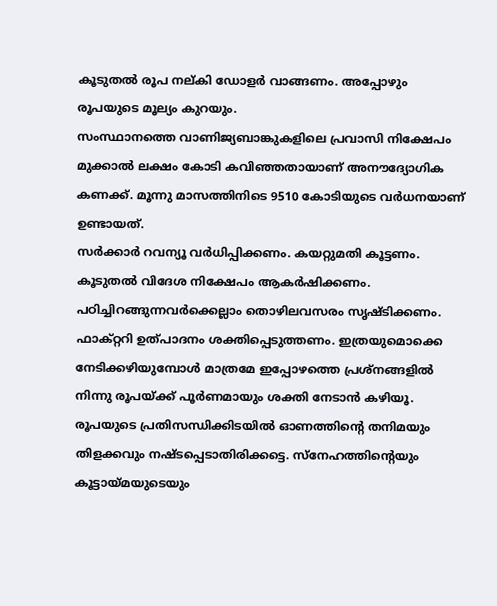കൂടുതല്‍ രൂപ നല്കി ഡോളര്‍ വാങ്ങണം. അപ്പോഴും രൂപയുടെ മൂല്യം കുറയും.
സംസ്ഥാനത്തെ വാണിജ്യബാങ്കുകളിലെ പ്രവാസി നിക്ഷേപം മുക്കാല്‍ ലക്ഷം കോടി കവിഞ്ഞതായാണ് അനൗദ്യോഗിക കണക്ക്. മൂന്നു മാസത്തിനിടെ 9510 കോടിയുടെ വര്‍ധനയാണ് ഉണ്ടായത്.
സര്‍ക്കാര്‍ റവന്യൂ വര്‍ധിപ്പിക്കണം. കയറ്റുമതി കൂട്ടണം. കൂടുതല്‍ വിദേശ നിക്ഷേപം ആകര്‍ഷിക്കണം. പഠിച്ചിറങ്ങുന്നവര്‍ക്കെല്ലാം തൊഴിലവസരം സൃഷ്ടിക്കണം. ഫാക്റ്ററി ഉത്പാദനം ശക്തിപ്പെടുത്തണം. ഇത്രയുമൊക്കെ നേടിക്കഴിയുമ്പോള്‍ മാത്രമേ ഇപ്പോഴത്തെ പ്രശ്‌നങ്ങളില്‍ നിന്നു രൂപയ്ക്ക് പൂര്‍ണമായും ശക്തി നേടാന്‍ കഴിയൂ. രൂപയുടെ പ്രതിസന്ധിക്കിടയില്‍ ഓണത്തിന്റെ തനിമയും തിളക്കവും നഷ്ടപ്പെടാതിരിക്കട്ടെ. സ്‌നേഹത്തിന്റെയും കൂട്ടായ്മയുടെയും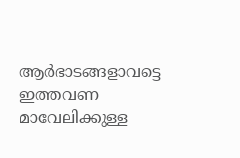ആര്‍ഭാടങ്ങളാവട്ടെ ഇത്തവണ മാവേലിക്കുള്ള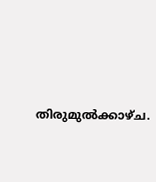തിരുമുല്‍ക്കാഴ്ച.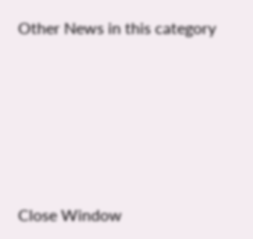Other News in this category








Close Window